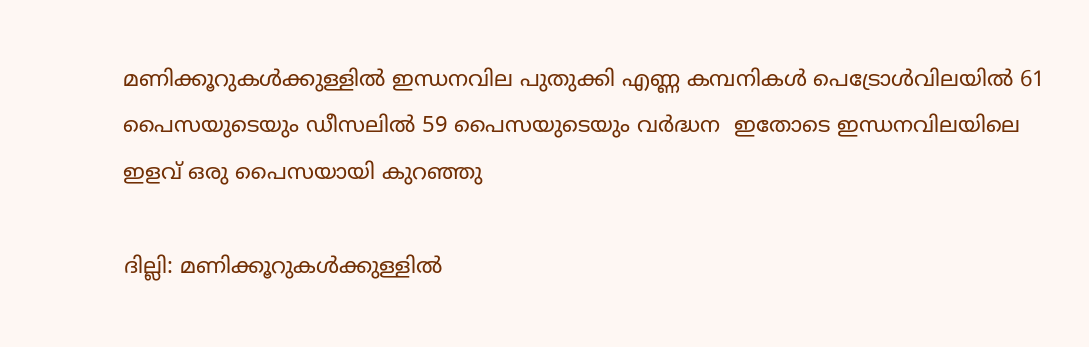മണിക്കൂറുകൾക്കുള്ളിൽ ഇന്ധനവില പുതുക്കി എണ്ണ കമ്പനികള്‍ പെട്രോള്‍വിലയില്‍ 61 പൈസയുടെയും ഡീസലില്‍ 59 പൈസയുടെയും വര്‍ദ്ധന  ഇതോടെ ഇന്ധനവിലയിലെ ഇളവ് ഒരു പൈസയായി കുറഞ്ഞു

ദില്ലി: മണിക്കൂറുകൾക്കുള്ളിൽ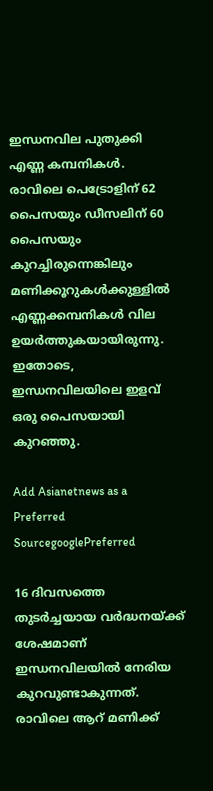ഇന്ധനവില പുതുക്കി എണ്ണ കമ്പനികൾ. രാവിലെ പെട്രോളിന് 62 പൈസയും ഡീസലിന് 60 പൈസയും കുറച്ചിരുന്നെങ്കിലും മണിക്കൂറുകൾക്കുള്ളിൽ എണ്ണക്കമ്പനികൾ വില ഉയർത്തുകയായിരുന്നു. ഇതോടെ, ഇന്ധനവിലയിലെ ഇളവ് ഒരു പൈസയായി കുറഞ്ഞു.

Add Asianetnews as a Preferred SourcegooglePreferred

16 ദിവസത്തെ തുടർച്ചയായ വർദ്ധനയ്ക്ക് ശേഷമാണ് ഇന്ധനവിലയിൽ നേരിയ കുറവുണ്ടാകുന്നത്. രാവിലെ ആറ് മണിക്ക്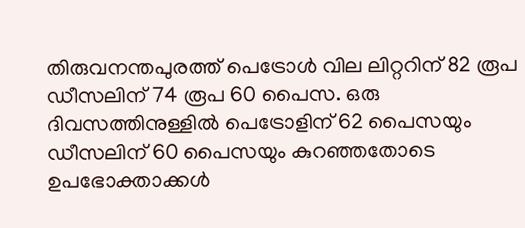തിരുവനന്തപുരത്ത് പെട്രോൾ വില ലിറ്ററിന് 82 രൂപ ഡീസലിന് 74 രൂപ 60 പൈസ. ഒരു ദിവസത്തിനുള്ളിൽ പെട്രോളിന് 62 പൈസയും ഡീസലിന് 60 പൈസയും കുറഞ്ഞതോടെ ഉപഭോക്താക്കൾ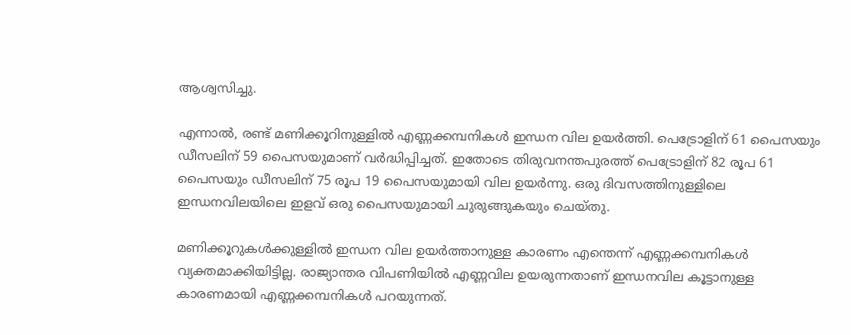ആശ്വസിച്ചു.

എന്നാൽ, രണ്ട് മണിക്കൂറിനുള്ളിൽ എണ്ണക്കമ്പനികൾ ഇന്ധന വില ഉയർത്തി. പെട്രോളിന് 61 പൈസയും ഡീസലിന് 59 പൈസയുമാണ് വർദ്ധിപ്പിച്ചത്. ഇതോടെ തിരുവനന്തപുരത്ത് പെട്രോളിന് 82 രൂപ 61 പൈസയും ഡീസലിന് 75 രൂപ 19 പൈസയുമായി വില ഉയർന്നു. ഒരു ദിവസത്തിനുള്ളിലെ ഇന്ധനവിലയിലെ ഇളവ് ഒരു പൈസയുമായി ചുരുങ്ങുകയും ചെയ്തു.

മണിക്കൂറുകൾക്കുള്ളിൽ ഇന്ധന വില ഉയർത്താനുള്ള കാരണം എന്തെന്ന് എണ്ണക്കമ്പനികൾ വ്യക്തമാക്കിയിട്ടില്ല. രാജ്യാന്തര വിപണിയിൽ എണ്ണവില ഉയരുന്നതാണ് ഇന്ധനവില കൂട്ടാനുള്ള കാരണമായി എണ്ണക്കമ്പനികൾ പറയുന്നത്.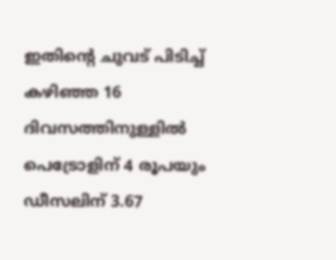ഇതിന്‍റെ ചുവട് പിടിച്ച് കഴിഞ്ഞ 16 ദിവസത്തിനുള്ളിൽ പെട്രോളിന് 4 രൂപയും ഡീസലിന് 3.67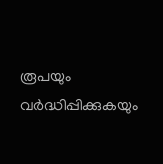രൂപയും വ‍ർദ്ധിപ്പിക്കുകയും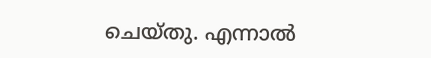ചെയ്തു. എന്നാൽ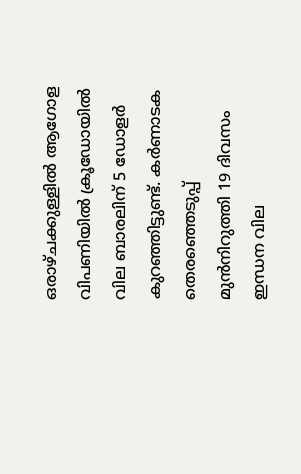ഒരാഴ്ചക്കുള്ളിൽ ആഗോള വിപണിയിൽ ക്രൂഡോയിൽ വില ബാരലിന് 5 ഡോളർ കുറഞ്ഞിട്ടുണ്ട്. കർണാടക തെരഞ്ഞെടുപ്പ് മുൻനിറുത്തി 19 ദിവസം ഇന്ധന വില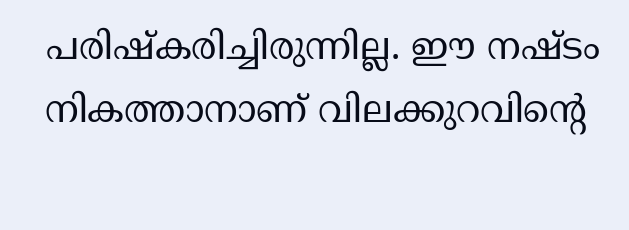പരിഷ്കരിച്ചിരുന്നില്ല. ഈ നഷ്ടം നികത്താനാണ് വിലക്കുറവിന്‍റെ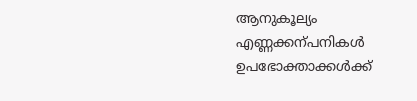ആനുകൂല്യം എണ്ണക്കന്പനികൾ ഉപഭോക്താക്കൾക്ക്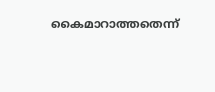കൈമാറാത്തതെന്ന്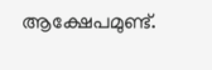ആക്ഷേപമുണ്ട്.